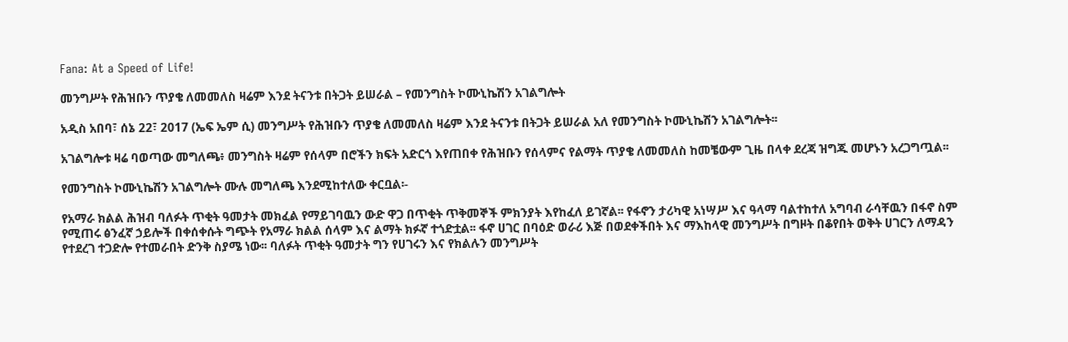Fana: At a Speed of Life!

መንግሥት የሕዝቡን ጥያቄ ለመመለስ ዛሬም እንደ ትናንቱ በትጋት ይሠራል – የመንግስት ኮሙኒኬሽን አገልግሎት

አዲስ አበባ፣ ሰኔ 22፣ 2017 (ኤፍ ኤም ሲ) መንግሥት የሕዝቡን ጥያቄ ለመመለስ ዛሬም እንደ ትናንቱ በትጋት ይሠራል አለ የመንግስት ኮሙኒኬሽን አገልግሎት፡፡

አገልግሎቱ ዛሬ ባወጣው መግለጫ፥ መንግስት ዛሬም የሰላም በሮችን ክፍት አድርጎ እየጠበቀ የሕዝቡን የሰላምና የልማት ጥያቄ ለመመለስ ከመቼውም ጊዜ በላቀ ደረጃ ዝግጁ መሆኑን አረጋግጧል፡፡

የመንግስት ኮሙኒኬሽን አገልግሎት ሙሉ መግለጫ እንደሚከተለው ቀርቧል፡-

የአማራ ክልል ሕዝብ ባለፉት ጥቂት ዓመታት መክፈል የማይገባዉን ውድ ዋጋ በጥቂት ጥቅመኞች ምክንያት እየከፈለ ይገኛል፡፡ የፋኖን ታሪካዊ አነሣሥ እና ዓላማ ባልተከተለ አግባብ ራሳቸዉን በፋኖ ስም የሚጠሩ ፅንፈኛ ኃይሎች በቀሰቀሱት ግጭት የአማራ ክልል ሰላም እና ልማት ክፉኛ ተጎድቷል፡፡ ፋኖ ሀገር በባዕድ ወራሪ እጅ በወደቀችበት እና ማእከላዊ መንግሥት በግዞት በቆየበት ወቅት ሀገርን ለማዳን የተደረገ ተጋድሎ የተመራበት ድንቅ ስያሜ ነው፡፡ ባለፉት ጥቂት ዓመታት ግን የሀገሩን እና የክልሉን መንግሥት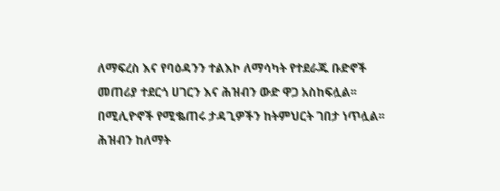ለማፍረስ እና የባዕዳንን ተልእኮ ለማሳካት የተደራጁ ቡድኖች መጠሪያ ተደርጎ ሀገርን እና ሕዝብን ውድ ዋጋ አስከፍሏል፡፡ በሚሊዮኖች የሚቈጠሩ ታዳጊዎችን ከትምህርት ገበታ ነጥሏል፡፡ ሕዝብን ከለማት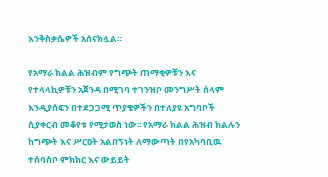እንቅስቃሴዎች አሰናክሏል።

የአማራ ክልል ሕዝብም የግጭት ጠማቂዎቹን እና የተላላኪዎቹን አጀንዳ በሚገባ ተገንዝቦ መንግሥት ሰላም እንዲያሰፍን በተደጋጋሚ ጥያቄዎችን በተለያዩ አግባቦች ሲያቀርብ መቆየቱ የሚታወስ ነው፡፡ የአማራ ክልል ሕዝብ ክልሉን ከግጭት እና ሥርዐት አልበኝነት ለማውጣት በየአካባቢዉ ተሰባስቦ ምክክር እና ውይይት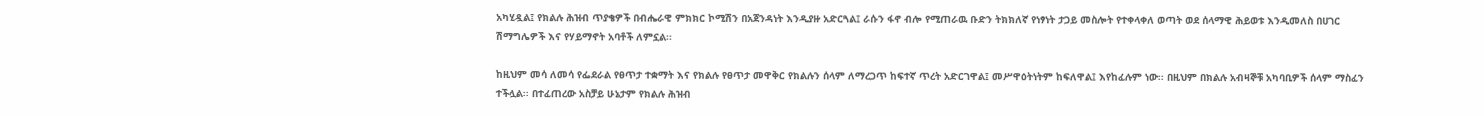አካሂዷል፤ የክልሉ ሕዝብ ጥያቄዎች በብሔራዊ ምክክር ኮሚሽን በአጀንዳነት እንዲያዙ አድርጓል፤ ራሱን ፋኖ ብሎ የሚጠራዉ ቡድን ትክክለኛ የነፃነት ታጋይ መስሎት የተቀላቀለ ወጣት ወደ ሰላማዊ ሕይወቱ እንዲመለስ በሀገር ሽማግሌዎች እና የሃይማኖት አባቶች ለምኗል፡፡

ከዚህም መሳ ለመሳ የፌደራል የፀጥታ ተቋማት እና የክልሉ የፀጥታ መዋቅር የክልሉን ሰላም ለማረጋጥ ከፍተኛ ጥረት አድርገዋል፤ መሥዋዕትነትም ከፍለዋል፤ እየከፈሉም ነው፡፡ በዚህም በክልሉ አብዛኞቹ አካባቢዎች ሰላም ማስፈን ተችሏል፡፡ በተፈጠረው አስቻይ ሁኔታም የክልሉ ሕዝብ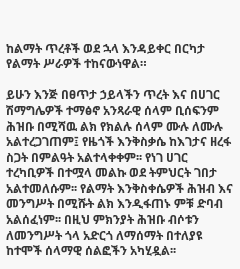ከልማት ጥረቶች ወደ ኋላ እንዳይቀር በርካታ የልማት ሥራዎች ተከናውነዋል።

ይሁን እንጅ በፀጥታ ኃይላችን ጥረት እና በሀገር ሽማግሌዎች ተማፅኖ አንጻራዊ ሰላም ቢሰፍንም ሕዝቡ በሚሻዉ ልክ የክልሉ ሰላም ሙሉ ለሙሉ አልተረጋገጠም፤ የዜጎች እንቅስቃሴ ከእገታና ዘረፋ ስጋት በምልዓት አልተላቀቀም፡፡ የነገ ሀገር ተረካቢዎች በተሟላ መልኩ ወደ ትምህርት ገበታ አልተመለሱም፡፡ የልማት እንቅስቀሴዎች ሕዝብ እና መንግሥት በሚሹት ልክ እንዲፋጠኑ ምቹ ድባብ አልሰፈነም፡፡ በዚህ ምክንያት ሕዝቡ ብሶቱን ለመንግሥት ጎላ አድርጎ ለማሰማት በተለያዩ ከተሞች ሰላማዊ ሰልፎችን አካሂዷል፡፡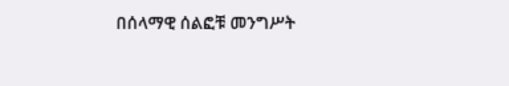በሰላማዊ ሰልፎቹ መንግሥት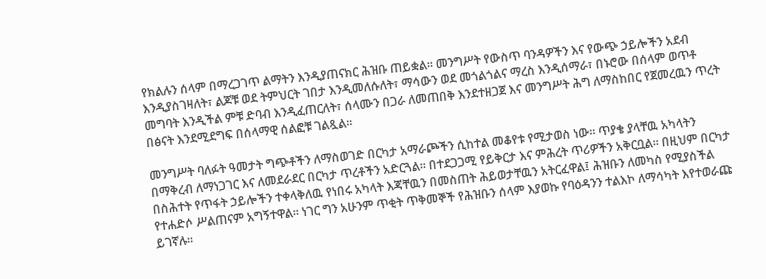የክልሉን ሰላም በማረጋገጥ ልማትን እንዲያጠናክር ሕዝቡ ጠይቋል፡፡ መንግሥት የውስጥ ባንዳዎችን እና የውጭ ኃይሎችን አደብ እንዲያስገዛለት፣ ልጆቹ ወደ ትምህርት ገበታ እንዲመለሱለት፣ ማሳውን ወደ መጎልጎልና ማረስ እንዲሰማራ፣ በኑሮው በሰላም ወጥቶ መግባት እንዲችል ምቹ ድባብ እንዲፈጠርለት፣ ሰላሙን በጋራ ለመጠበቅ እንደተዘጋጀ እና መንግሥት ሕግ ለማስከበር የጀመረዉን ጥረት በፅናት እንደሚደግፍ በሰላማዊ ሰልፎቹ ገልጿል፡፡

መንግሥት ባለፉት ዓመታት ግጭቶችን ለማስወገድ በርካታ አማራጮችን ሲከተል መቆየቱ የሚታወስ ነው፡፡ ጥያቄ ያላቸዉ አካላትን በማቅረብ ለማነጋገር እና ለመደራደር በርካታ ጥረቶችን አድርጓል፡፡ በተደጋጋሚ የይቅርታ እና ምሕረት ጥሪዎችን አቅርቧል፡፡ በዚህም በርካታ በስሕተት የጥፋት ኃይሎችን ተቀላቅለዉ የነበሩ አካላት እጃቸዉን በመስጠት ሕይወታቸዉን አትርፈዋል፤ ሕዝቡን ለመካስ የሚያስችል የተሐድሶ ሥልጠናም አግኝተዋል፡፡ ነገር ግን አሁንም ጥቂት ጥቅመኞች የሕዝቡን ሰላም እያወኩ የባዕዳንን ተልእኮ ለማሳካት እየተወራጩ ይገኛሉ፡፡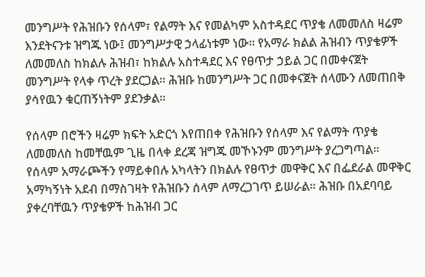መንግሥት የሕዝቡን የሰላም፣ የልማት እና የመልካም አስተዳደር ጥያቄ ለመመለስ ዛሬም እንደትናንቱ ዝግጁ ነው፤ መንግሥታዊ ኃላፊነቱም ነው፡፡ የአማራ ክልል ሕዝብን ጥያቄዎች ለመመለስ ከክልሉ ሕዝብ፣ ከክልሉ አስተዳደር እና የፀጥታ ኃይል ጋር በመቀናጀት መንግሥት የላቀ ጥረት ያደርጋል፡፡ ሕዝቡ ከመንግሥት ጋር በመቀናጀት ሰላሙን ለመጠበቅ ያሳየዉን ቁርጠኝነትም ያደንቃል፡፡

የሰላም በሮችን ዛሬም ክፍት አድርጎ እየጠበቀ የሕዝቡን የሰላም እና የልማት ጥያቄ ለመመለስ ከመቸዉም ጊዜ በላቀ ደረጃ ዝግጁ መኾኑንም መንግሥት ያረጋግጣል፡፡ የሰላም አማራጮችን የማይቀበሉ አካላትን በክልሉ የፀጥታ መዋቅር እና በፌደራል መዋቅር አማካኝነት አደብ በማስገዛት የሕዝቡን ሰላም ለማረጋገጥ ይሠራል፡፡ ሕዝቡ በአደባባይ ያቀረባቸዉን ጥያቄዎች ከሕዝብ ጋር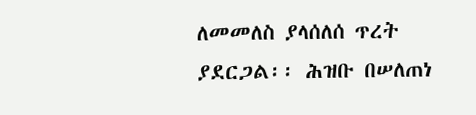ለመመለስ ያላሰለሰ ጥረት ያደርጋል፡፡ ሕዝቡ በሠለጠነ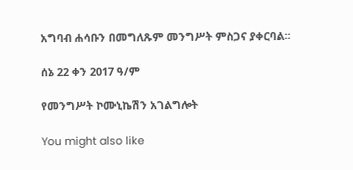አግባብ ሐሳቡን በመግለጹም መንግሥት ምስጋና ያቀርባል፡፡

ሰኔ 22 ቀን 2017 ዓ/ም

የመንግሥት ኮሙኒኬሽን አገልግሎት

You might also like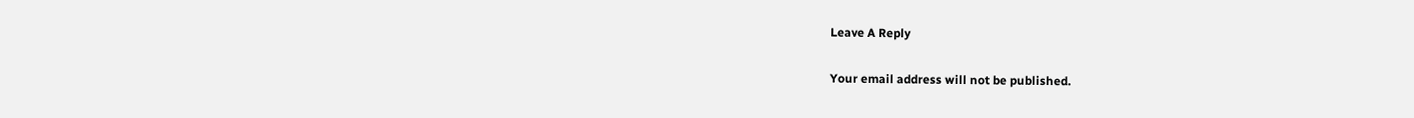Leave A Reply

Your email address will not be published.